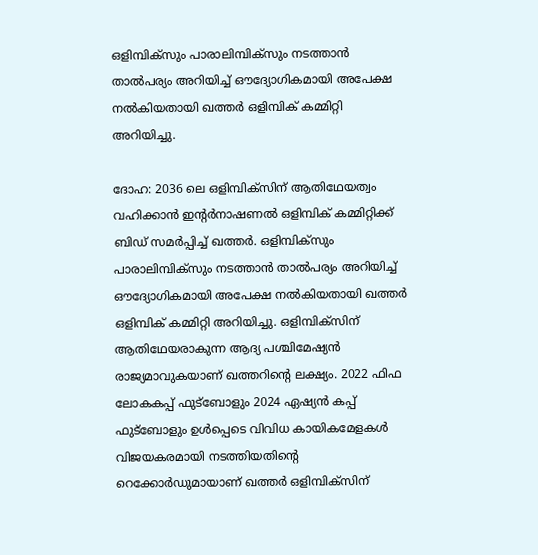ഒളിമ്പിക്സും പാരാലിമ്പിക്സും നടത്താൻ താൽപര്യം അറിയിച്ച് ഔദ്യോഗികമായി അപേക്ഷ നൽകിയതായി ഖത്തർ ഒളിമ്പിക് കമ്മിറ്റി അറിയിച്ചു.

ദോഹ: 2036 ലെ ഒളിമ്പിക്സിന് ആതിഥേയത്വം വഹിക്കാന്‍ ഇന്റര്‍നാഷണല്‍ ഒളിമ്പിക് കമ്മിറ്റിക്ക് ബിഡ് സമര്‍പ്പിച്ച് ഖത്തര്‍. ഒളിമ്പിക്സും പാരാലിമ്പിക്സും നടത്താന്‍ താല്‍പര്യം അറിയിച്ച് ഔദ്യോഗികമായി അപേക്ഷ നല്‍കിയതായി ഖത്തര്‍ ഒളിമ്പിക് കമ്മിറ്റി അറിയിച്ചു. ഒളിമ്പിക്സിന് ആതിഥേയരാകുന്ന ആദ്യ പശ്ചിമേഷ്യന്‍ രാജ്യമാവുകയാണ് ഖത്തറിന്റെ ലക്ഷ്യം. 2022 ഫിഫ ലോകകപ്പ് ഫുട്ബോളും 2024 ഏഷ്യന്‍ കപ്പ് ഫുട്ബോളും ഉള്‍പ്പെടെ വിവിധ കായികമേളകള്‍ വിജയകരമായി നടത്തിയതിന്റെ റെക്കോര്‍ഡുമായാണ് ഖത്തര്‍ ഒളിമ്പിക്സിന്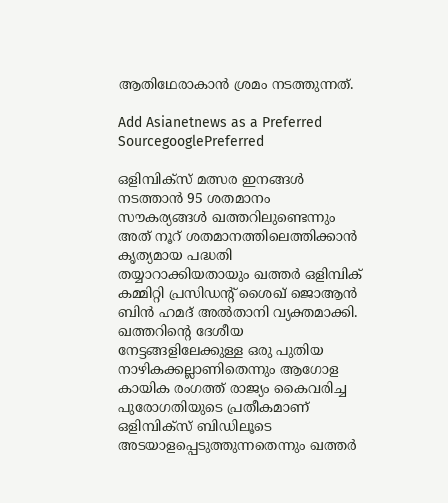ആതിഥേരാകാന്‍ ശ്രമം നടത്തുന്നത്.

Add Asianetnews as a Preferred SourcegooglePreferred

ഒളിമ്പിക്സ് മത്സര ഇനങ്ങള്‍ നടത്താന്‍ 95 ശതമാനം സൗകര്യങ്ങള്‍ ഖത്തറിലുണ്ടെന്നും അത് നൂറ് ശതമാനത്തിലെത്തിക്കാന്‍ കൃത്യമായ പദ്ധതി തയ്യാറാക്കിയതായും ഖത്തര്‍ ഒളിമ്പിക് കമ്മിറ്റി പ്രസിഡന്റ് ശൈഖ് ജൊആന്‍ ബിന്‍ ഹമദ് അല്‍താനി വ്യക്തമാക്കി. ഖത്തറിന്റെ ദേശീയ നേട്ടങ്ങളിലേക്കുള്ള ഒരു പുതിയ നാഴികക്കല്ലാണിതെന്നും ആഗോള കായിക രംഗത്ത് രാജ്യം കൈവരിച്ച പുരോഗതിയുടെ പ്രതീകമാണ് ഒളിമ്പിക്സ് ബിഡിലൂടെ അടയാളപ്പെടുത്തുന്നതെന്നും ഖത്തര്‍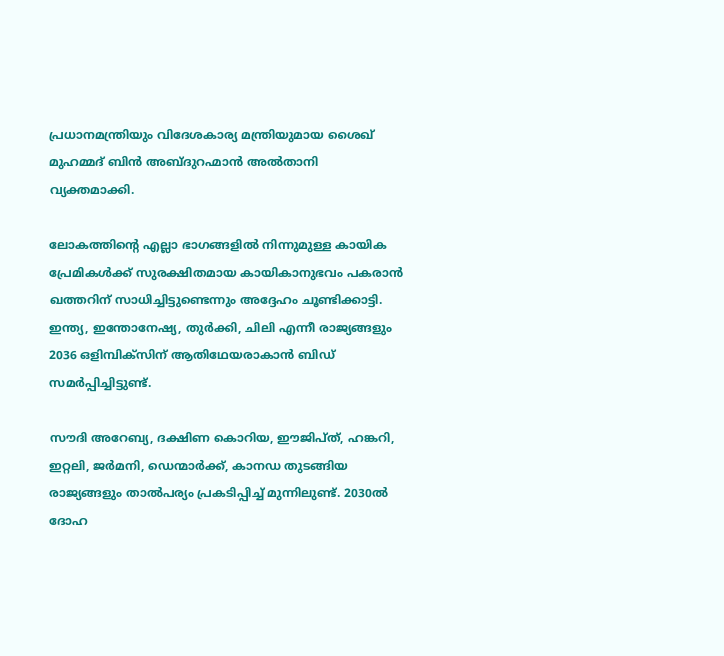പ്രധാനമന്ത്രിയും വിദേശകാര്യ മന്ത്രിയുമായ ശൈഖ് മുഹമ്മദ് ബിന്‍ അബ്ദുറഹ്മാന്‍ അല്‍താനി വ്യക്തമാക്കി.

ലോകത്തിന്റെ എല്ലാ ഭാഗങ്ങളില്‍ നിന്നുമുള്ള കായിക പ്രേമികള്‍ക്ക് സുരക്ഷിതമായ കായികാനുഭവം പകരാന്‍ ഖത്തറിന് സാധിച്ചിട്ടുണ്ടെന്നും അദ്ദേഹം ചൂണ്ടിക്കാട്ടി. ഇന്ത്യ, ഇന്തോനേഷ്യ, തുര്‍ക്കി, ചിലി എന്നീ രാജ്യങ്ങളും 2036 ഒളിമ്പിക്സിന് ആതിഥേയരാകാന്‍ ബിഡ് സമര്‍പ്പിച്ചിട്ടുണ്ട്.

സൗദി അറേബ്യ, ദക്ഷിണ കൊറിയ, ഈജിപ്ത്, ഹങ്കറി, ഇറ്റലി, ജര്‍മനി, ഡെന്മാര്‍ക്ക്, കാനഡ തുടങ്ങിയ രാജ്യങ്ങളും താല്‍പര്യം പ്രകടിപ്പിച്ച് മുന്നിലുണ്ട്. 2030ല്‍ ദോഹ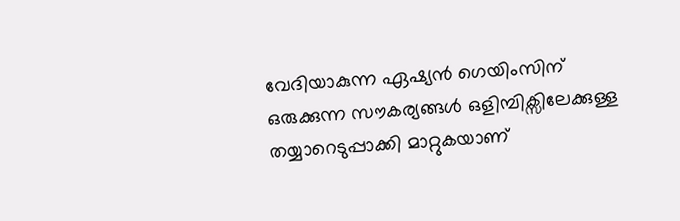വേദിയാകുന്ന ഏഷ്യന്‍ ഗെയിംസിന് ഒരുക്കുന്ന സൗകര്യങ്ങള്‍ ഒളിമ്പിക്സിലേക്കുള്ള തയ്യാറെടുപ്പാക്കി മാറ്റുകയാണ്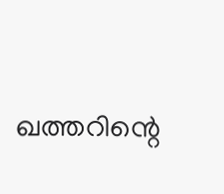ഖത്തറിന്റെ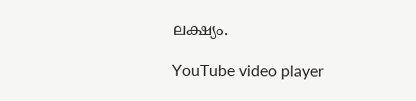ലക്ഷ്യം.

YouTube video player